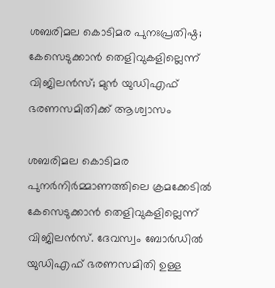ശബരിമല കൊടിമര പുനഃപ്രതിഷ്ഠ; കേസെടുക്കാന്‍ തെളിവുകളില്ലെന്ന് വിജിലന്‍സ്; മുന്‍ യുഡിഎഫ് ഭരണസമിതിക്ക് ആശ്വാസം

ശബരിമല കൊടിമര പുനര്‍നിര്‍മ്മാണത്തിലെ ക്രമക്കേടില്‍ കേസെടുക്കാന്‍ തെളിവുകളില്ലെന്ന് വിജിലന്‍സ്. ദേവസ്വം ബോര്‍ഡില്‍ യുഡിഎഫ് ഭരണസമിതി ഉള്ള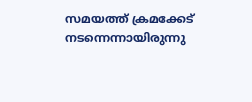സമയത്ത് ക്രമക്കേട് നടന്നെന്നായിരുന്നു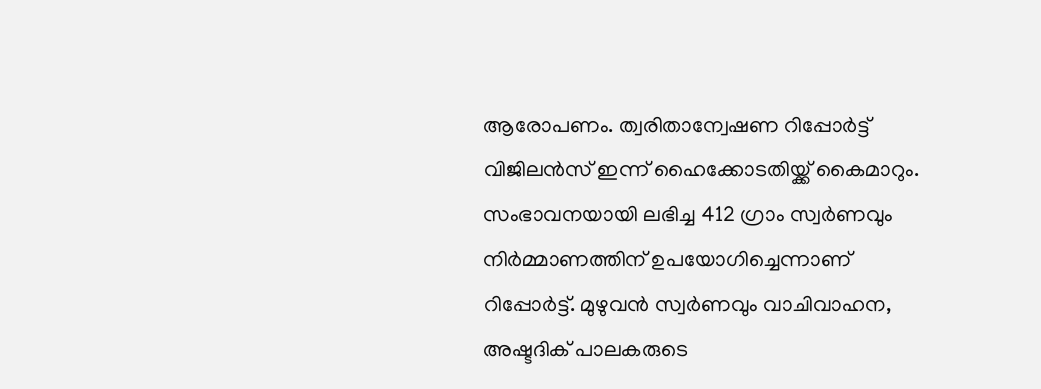ആരോപണം. ത്വരിതാന്വേഷണ റിപ്പോര്‍ട്ട് വിജിലന്‍സ് ഇന്ന് ഹൈക്കോടതിയ്ക്ക് കൈമാറും. സംഭാവനയായി ലഭിച്ച 412 ഗ്രാം സ്വര്‍ണവും നിര്‍മ്മാണത്തിന് ഉപയോഗിച്ചെന്നാണ് റിപ്പോര്‍ട്ട്. മുഴുവന്‍ സ്വര്‍ണവും വാചിവാഹന, അഷ്ടദിക് പാലകരുടെ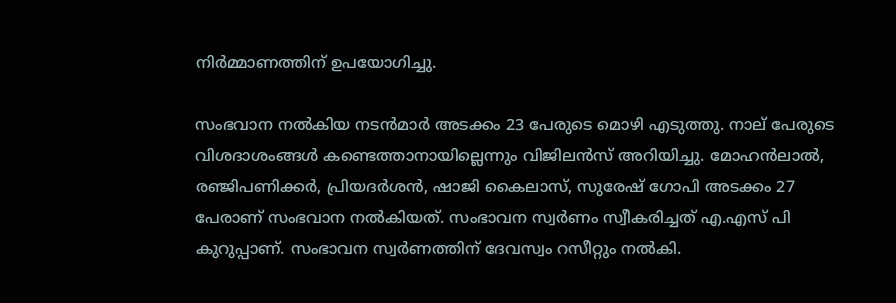നിര്‍മ്മാണത്തിന് ഉപയോഗിച്ചു.

സംഭവാന നല്‍കിയ നടന്‍മാര്‍ അടക്കം 23 പേരുടെ മൊഴി എടുത്തു. നാല് പേരുടെ വിശദാശംങ്ങള്‍ കണ്ടെത്താനായില്ലെന്നും വിജിലന്‍സ് അറിയിച്ചു. മോഹന്‍ലാല്‍, രഞ്ജിപണിക്കര്‍, പ്രിയദര്‍ശന്‍, ഷാജി കൈലാസ്, സുരേഷ് ഗോപി അടക്കം 27 പേരാണ് സംഭവാന നല്‍കിയത്. സംഭാവന സ്വര്‍ണം സ്വീകരിച്ചത് എ.എസ് പി കുറുപ്പാണ്. സംഭാവന സ്വര്‍ണത്തിന് ദേവസ്വം റസീറ്റും നല്‍കി.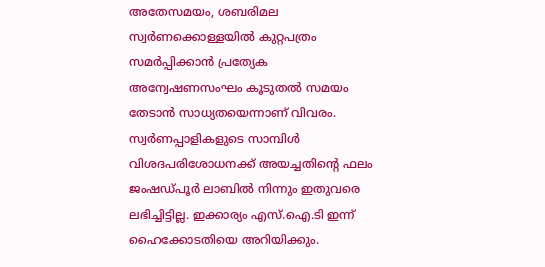അതേസമയം, ശബരിമല സ്വര്‍ണക്കൊള്ളയില്‍ കുറ്റപത്രം സമര്‍പ്പിക്കാന്‍ പ്രത്യേക അന്വേഷണസംഘം കൂടുതല്‍ സമയം തേടാന്‍ സാധ്യതയെന്നാണ് വിവരം. സ്വര്‍ണപ്പാളികളുടെ സാമ്പിള്‍ വിശദപരിശോധനക്ക് അയച്ചതിന്റെ ഫലം ജംഷഡ്പൂര്‍ ലാബില്‍ നിന്നും ഇതുവരെ ലഭിച്ചിട്ടില്ല. ഇക്കാര്യം എസ്.ഐ.ടി ഇന്ന് ഹൈക്കോടതിയെ അറിയിക്കും.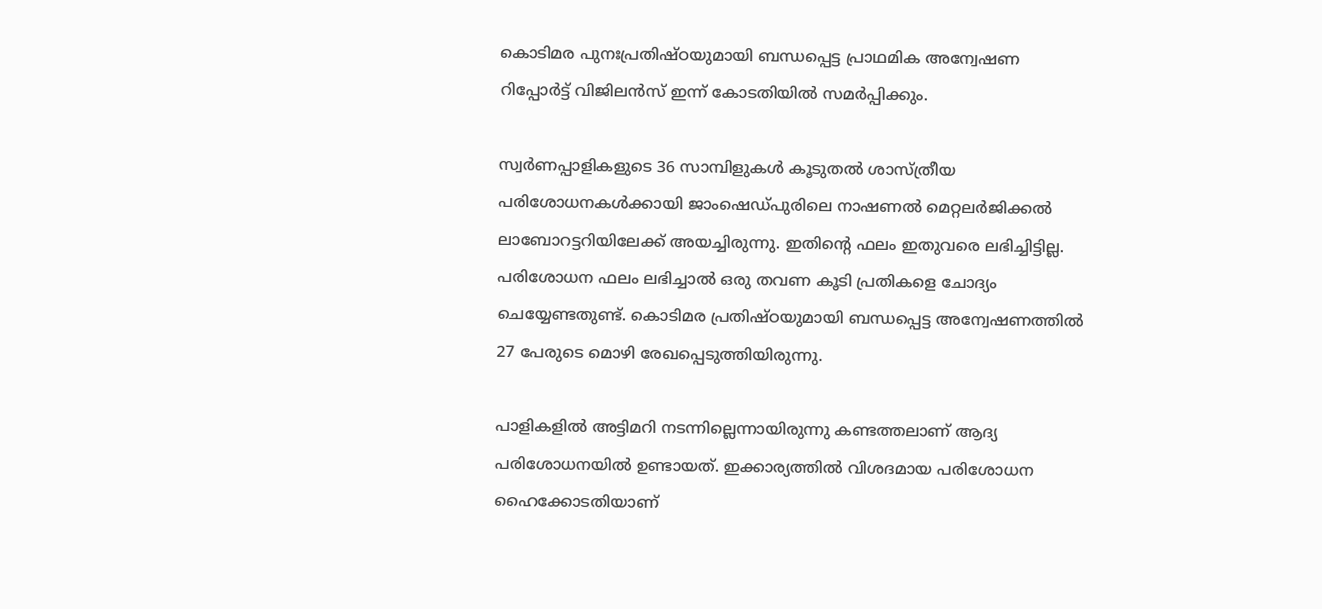കൊടിമര പുനഃപ്രതിഷ്ഠയുമായി ബന്ധപ്പെട്ട പ്രാഥമിക അന്വേഷണ റിപ്പോര്‍ട്ട് വിജിലന്‍സ് ഇന്ന് കോടതിയില്‍ സമര്‍പ്പിക്കും.

സ്വര്‍ണപ്പാളികളുടെ 36 സാമ്പിളുകള്‍ കൂടുതല്‍ ശാസ്ത്രീയ പരിശോധനകള്‍ക്കായി ജാംഷെഡ്പുരിലെ നാഷണല്‍ മെറ്റലര്‍ജിക്കല്‍ ലാബോറട്ടറിയിലേക്ക് അയച്ചിരുന്നു. ഇതിന്റെ ഫലം ഇതുവരെ ലഭിച്ചിട്ടില്ല. പരിശോധന ഫലം ലഭിച്ചാല്‍ ഒരു തവണ കൂടി പ്രതികളെ ചോദ്യം ചെയ്യേണ്ടതുണ്ട്. കൊടിമര പ്രതിഷ്ഠയുമായി ബന്ധപ്പെട്ട അന്വേഷണത്തില്‍ 27 പേരുടെ മൊഴി രേഖപ്പെടുത്തിയിരുന്നു.

പാളികളില്‍ അട്ടിമറി നടന്നില്ലെന്നായിരുന്നു കണ്ടത്തലാണ് ആദ്യ പരിശോധനയില്‍ ഉണ്ടായത്. ഇക്കാര്യത്തില്‍ വിശദമായ പരിശോധന ഹൈക്കോടതിയാണ്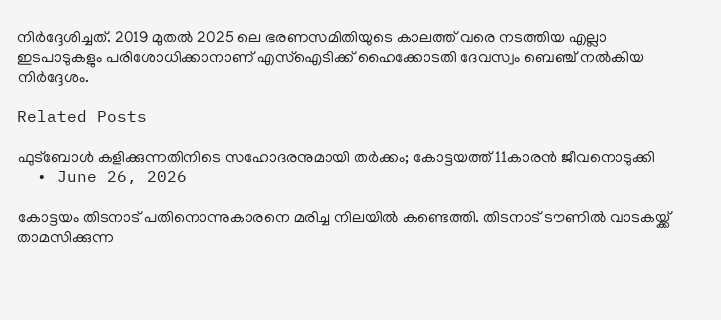നിര്‍ദ്ദേശിച്ചത്. 2019 മുതല്‍ 2025 ലെ ഭരണസമിതിയുടെ കാലത്ത് വരെ നടത്തിയ എല്ലാ ഇടപാടുകളും പരിശോധിക്കാനാണ് എസ്ഐടിക്ക് ഹൈക്കോടതി ദേവസ്വം ബെഞ്ച് നല്‍കിയ നിര്‍ദ്ദേശം.

Related Posts

ഫുട്‌ബോള്‍ കളിക്കുന്നതിനിടെ സഹോദരനുമായി തര്‍ക്കം; കോട്ടയത്ത് 11കാരന്‍ ജീവനൊടുക്കി
  • June 26, 2026

കോട്ടയം തിടനാട് പതിനൊന്നുകാരനെ മരിച്ച നിലയില്‍ കണ്ടെത്തി. തിടനാട് ടൗണില്‍ വാടകയ്ക്ക് താമസിക്കുന്ന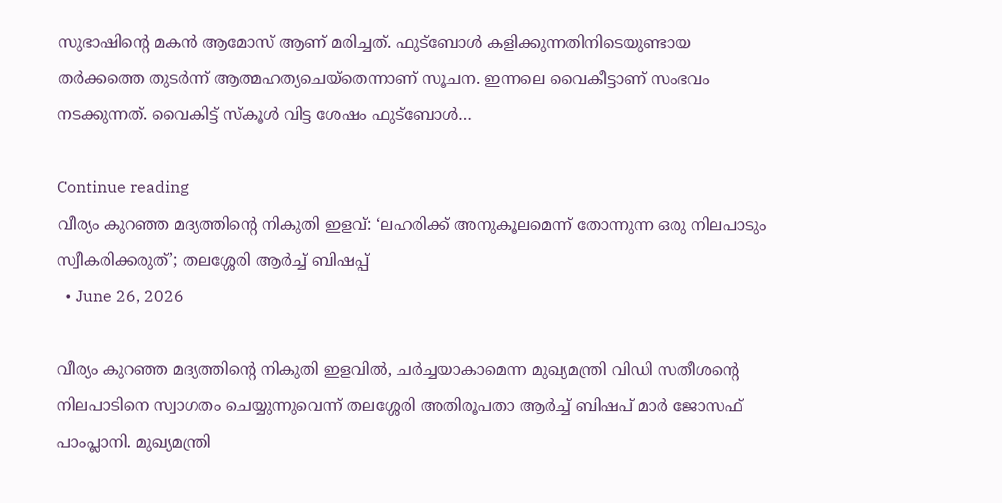സുഭാഷിന്റെ മകന്‍ ആമോസ് ആണ് മരിച്ചത്. ഫുട്‌ബോള്‍ കളിക്കുന്നതിനിടെയുണ്ടായ തര്‍ക്കത്തെ തുടര്‍ന്ന് ആത്മഹത്യചെയ്‌തെന്നാണ് സൂചന. ഇന്നലെ വൈകീട്ടാണ് സംഭവം നടക്കുന്നത്. വൈകിട്ട് സ്‌കൂള്‍ വിട്ട ശേഷം ഫുട്‌ബോള്‍…

Continue reading
വീര്യം കുറഞ്ഞ മദ്യത്തിന്റെ നികുതി ഇളവ്: ‘ലഹരിക്ക് അനുകൂലമെന്ന് തോന്നുന്ന ഒരു നിലപാടും സ്വീകരിക്കരുത്’; തലശ്ശേരി ആർച്ച് ബിഷപ്പ്
  • June 26, 2026

വീര്യം കുറഞ്ഞ മദ്യത്തിന്റെ നികുതി ഇളവിൽ, ചർച്ചയാകാമെന്ന മുഖ്യമന്ത്രി വിഡി സതീശന്റെ നിലപാടിനെ സ്വാഗതം ചെയ്യുന്നുവെന്ന് തലശ്ശേരി അതിരൂപതാ ആർച്ച് ബിഷപ് മാർ ജോസഫ് പാംപ്ലാനി. മുഖ്യമന്ത്രി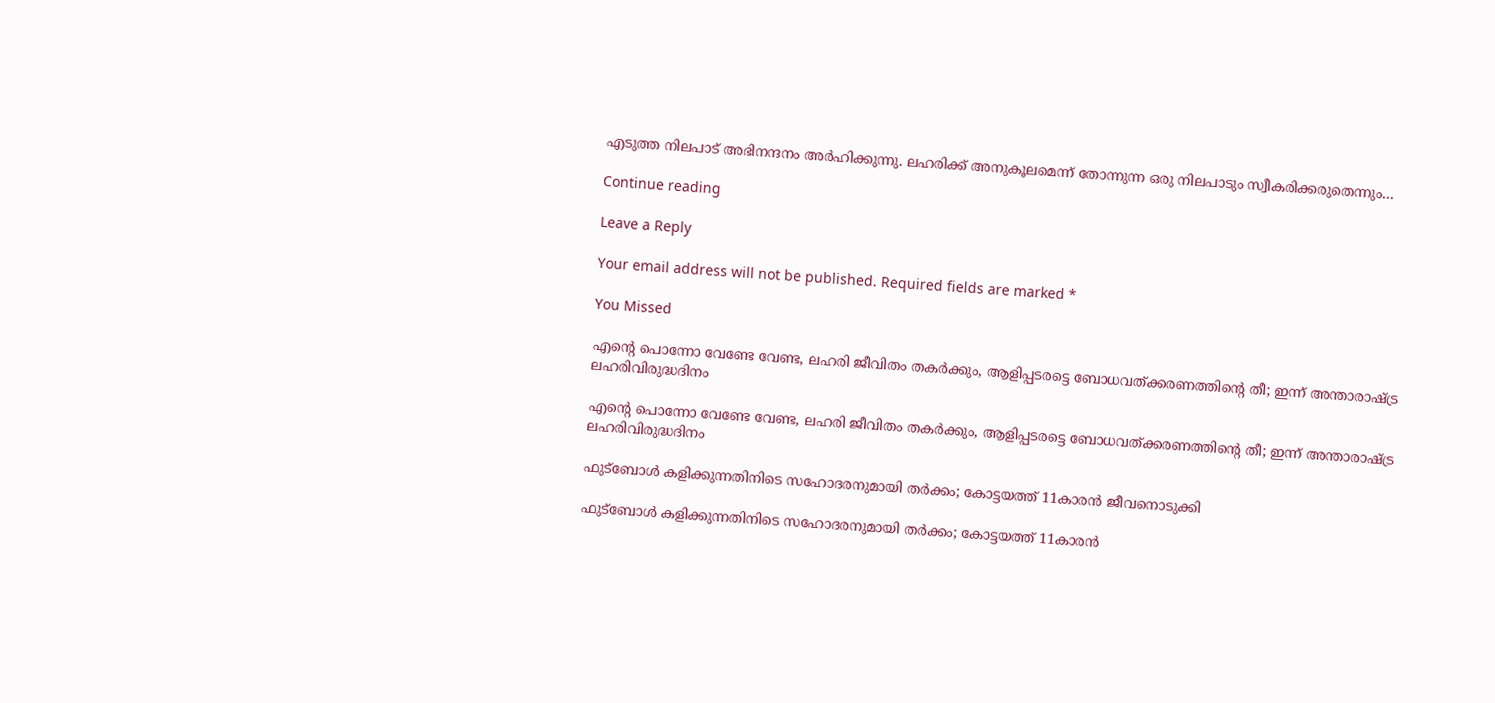എടുത്ത നിലപാട് അഭിനന്ദനം അർഹിക്കുന്നു. ലഹരിക്ക് അനുകൂലമെന്ന് തോന്നുന്ന ഒരു നിലപാടും സ്വീകരിക്കരുതെന്നും…

Continue reading

Leave a Reply

Your email address will not be published. Required fields are marked *

You Missed

എന്റെ പൊന്നോ വേണ്ടേ വേണ്ട, ലഹരി ജീവിതം തകര്‍ക്കും, ആളിപ്പടരട്ടെ ബോധവത്ക്കരണത്തിന്റെ തീ; ഇന്ന് അന്താരാഷ്ട്ര ലഹരിവിരുദ്ധദിനം

എന്റെ പൊന്നോ വേണ്ടേ വേണ്ട, ലഹരി ജീവിതം തകര്‍ക്കും, ആളിപ്പടരട്ടെ ബോധവത്ക്കരണത്തിന്റെ തീ; ഇന്ന് അന്താരാഷ്ട്ര ലഹരിവിരുദ്ധദിനം

ഫുട്‌ബോള്‍ കളിക്കുന്നതിനിടെ സഹോദരനുമായി തര്‍ക്കം; കോട്ടയത്ത് 11കാരന്‍ ജീവനൊടുക്കി

ഫുട്‌ബോള്‍ കളിക്കുന്നതിനിടെ സഹോദരനുമായി തര്‍ക്കം; കോട്ടയത്ത് 11കാരന്‍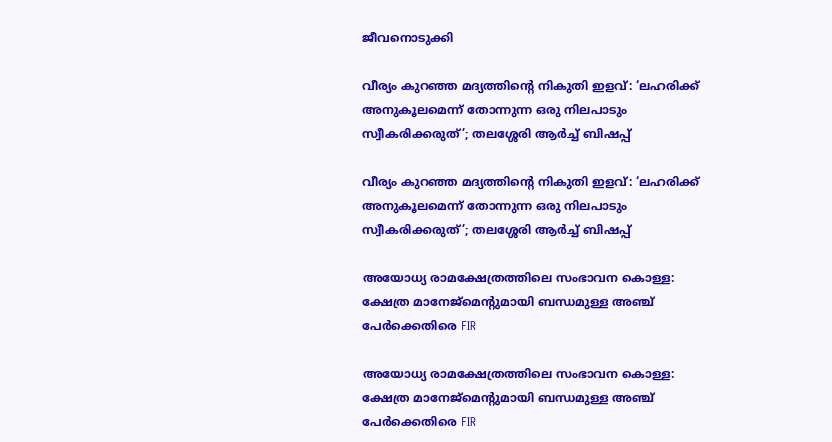ജീവനൊടുക്കി

വീര്യം കുറഞ്ഞ മദ്യത്തിന്റെ നികുതി ഇളവ്: ‘ലഹരിക്ക് അനുകൂലമെന്ന് തോന്നുന്ന ഒരു നിലപാടും സ്വീകരിക്കരുത്’; തലശ്ശേരി ആർച്ച് ബിഷപ്പ്

വീര്യം കുറഞ്ഞ മദ്യത്തിന്റെ നികുതി ഇളവ്: ‘ലഹരിക്ക് അനുകൂലമെന്ന് തോന്നുന്ന ഒരു നിലപാടും സ്വീകരിക്കരുത്’; തലശ്ശേരി ആർച്ച് ബിഷപ്പ്

അയോധ്യ രാമക്ഷേത്രത്തിലെ സംഭാവന കൊള്ള: ക്ഷേത്ര മാനേജ്‌മെന്റുമായി ബന്ധമുള്ള അഞ്ച് പേർക്കെതിരെ FIR

അയോധ്യ രാമക്ഷേത്രത്തിലെ സംഭാവന കൊള്ള: ക്ഷേത്ര മാനേജ്‌മെന്റുമായി ബന്ധമുള്ള അഞ്ച് പേർക്കെതിരെ FIR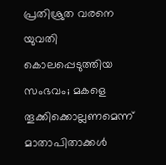പ്രതിശ്രുത വരനെ യുവതി കൊലപ്പെടുത്തിയ സംഭവം; മകളെ തൂക്കിക്കൊല്ലണമെന്ന് മാതാപിതാക്കൾ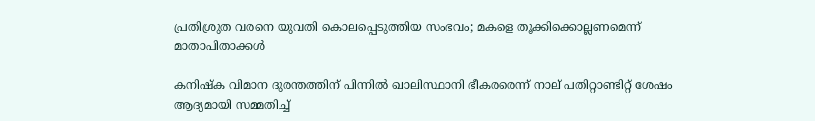പ്രതിശ്രുത വരനെ യുവതി കൊലപ്പെടുത്തിയ സംഭവം; മകളെ തൂക്കിക്കൊല്ലണമെന്ന് മാതാപിതാക്കൾ

കനിഷ്‌ക വിമാന ദുരന്തത്തിന് പിന്നില്‍ ഖാലിസ്ഥാനി ഭീകരരെന്ന് നാല് പതിറ്റാണ്ടിറ്റ് ശേഷം ആദ്യമായി സമ്മതിച്ച്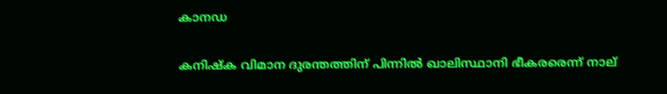കാനഡ

കനിഷ്‌ക വിമാന ദുരന്തത്തിന് പിന്നില്‍ ഖാലിസ്ഥാനി ഭീകരരെന്ന് നാല്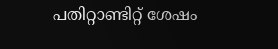പതിറ്റാണ്ടിറ്റ് ശേഷം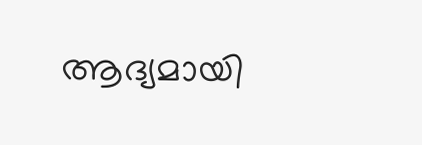ആദ്യമായി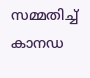സമ്മതിച്ച് കാനഡ